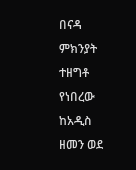በናዳ ምክንያት ተዘግቶ የነበረው ከአዲስ ዘመን ወደ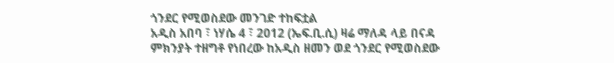ጎንደር የሚወስደው መንገድ ተከፍቷል
አዲስ አበባ ፣ ነሃሴ 4 ፣ 2012 (ኤፍ.ቢ.ሲ) ዛሬ ማለዳ ላይ በናዳ ምክንያት ተዘግቶ የነበረው ከአዲስ ዘመን ወደ ጎንደር የሚወስደው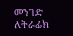መንገድ ለትራፊክ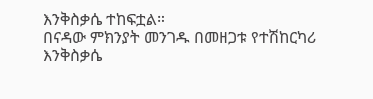እንቅስቃሴ ተከፍቷል።
በናዳው ምክንያት መንገዱ በመዘጋቱ የተሽከርካሪ እንቅስቃሴ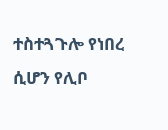ተስተጓጉሎ የነበረ ሲሆን የሊቦ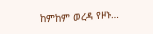ከምከም ወረዳ የዞኑ…